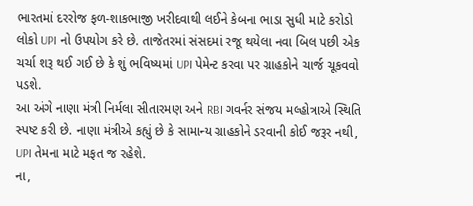ભારતમાં દરરોજ ફળ-શાકભાજી ખરીદવાથી લઈને કેબના ભાડા સુધી માટે કરોડો લોકો UPI નો ઉપયોગ કરે છે. તાજેતરમાં સંસદમાં રજૂ થયેલા નવા બિલ પછી એક ચર્ચા શરૂ થઈ ગઈ છે કે શું ભવિષ્યમાં UPI પેમેન્ટ કરવા પર ગ્રાહકોને ચાર્જ ચૂકવવો પડશે.
આ અંગે નાણા મંત્રી નિર્મલા સીતારમણ અને RBI ગવર્નર સંજય મલ્હોત્રાએ સ્થિતિ સ્પષ્ટ કરી છે. નાણા મંત્રીએ કહ્યું છે કે સામાન્ય ગ્રાહકોને ડરવાની કોઈ જરૂર નથી, UPI તેમના માટે મફત જ રહેશે.
ના,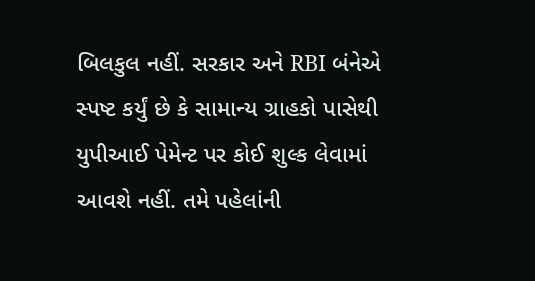બિલકુલ નહીં. સરકાર અને RBI બંનેએ સ્પષ્ટ કર્યું છે કે સામાન્ય ગ્રાહકો પાસેથી યુપીઆઈ પેમેન્ટ પર કોઈ શુલ્ક લેવામાં આવશે નહીં. તમે પહેલાંની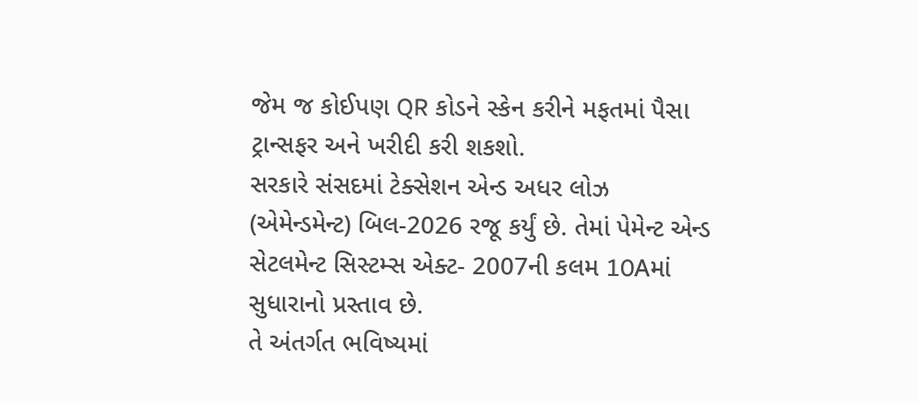જેમ જ કોઈપણ QR કોડને સ્કેન કરીને મફતમાં પૈસા ટ્રાન્સફર અને ખરીદી કરી શકશો.
સરકારે સંસદમાં ટેક્સેશન એન્ડ અધર લોઝ (એમેન્ડમેન્ટ) બિલ-2026 રજૂ કર્યું છે. તેમાં પેમેન્ટ એન્ડ સેટલમેન્ટ સિસ્ટમ્સ એક્ટ- 2007ની કલમ 10Aમાં સુધારાનો પ્રસ્તાવ છે.
તે અંતર્ગત ભવિષ્યમાં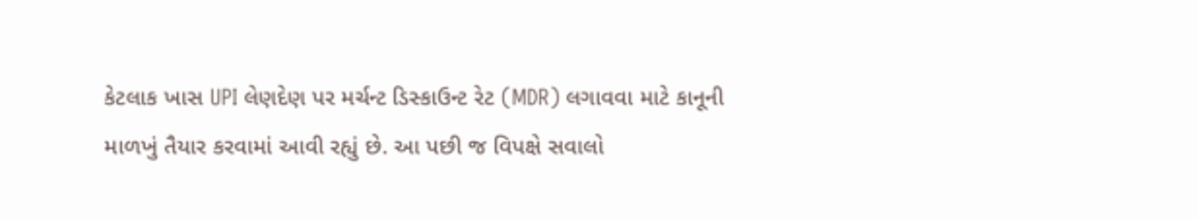કેટલાક ખાસ UPI લેણદેણ પર મર્ચન્ટ ડિસ્કાઉન્ટ રેટ (MDR) લગાવવા માટે કાનૂની માળખું તૈયાર કરવામાં આવી રહ્યું છે. આ પછી જ વિપક્ષે સવાલો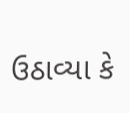ઉઠાવ્યા કે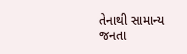તેનાથી સામાન્ય જનતા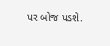પર બોજ પડશે.